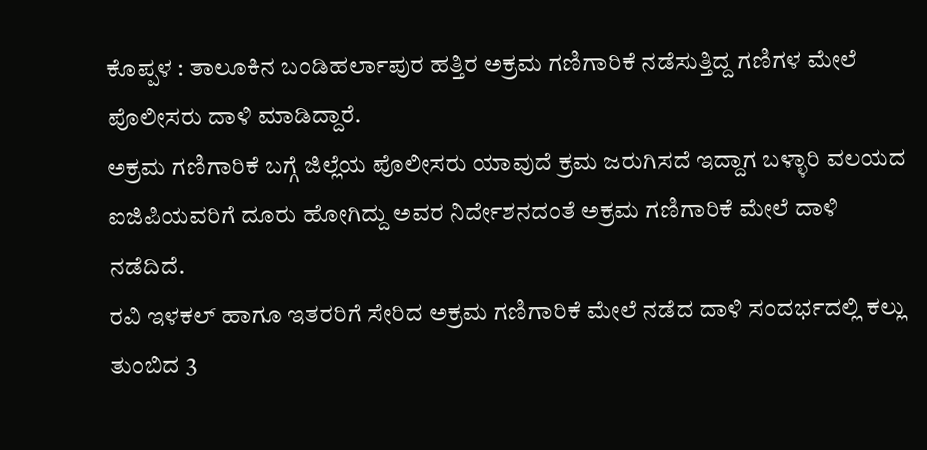ಕೊಪ್ಪಳ : ತಾಲೂಕಿನ ಬಂಡಿಹರ್ಲಾಪುರ ಹತ್ತಿರ ಅಕ್ರಮ ಗಣಿಗಾರಿಕೆ ನಡೆಸುತ್ತಿದ್ದ ಗಣಿಗಳ ಮೇಲೆ ಪೊಲೀಸರು ದಾಳಿ ಮಾಡಿದ್ದಾರೆ.
ಅಕ್ರಮ ಗಣಿಗಾರಿಕೆ ಬಗ್ಗೆ ಜಿಲ್ಲೆಯ ಪೊಲೀಸರು ಯಾವುದೆ ಕ್ರಮ ಜರುಗಿಸದೆ ಇದ್ದಾಗ ಬಳ್ಳಾರಿ ವಲಯದ ಐಜಿಪಿಯವರಿಗೆ ದೂರು ಹೋಗಿದ್ದು ಅವರ ನಿರ್ದೇಶನದಂತೆ ಅಕ್ರಮ ಗಣಿಗಾರಿಕೆ ಮೇಲೆ ದಾಳಿ ನಡೆದಿದೆ.
ರವಿ ಇಳಕಲ್ ಹಾಗೂ ಇತರರಿಗೆ ಸೇರಿದ ಅಕ್ರಮ ಗಣಿಗಾರಿಕೆ ಮೇಲೆ ನಡೆದ ದಾಳಿ ಸಂದರ್ಭದಲ್ಲಿ ಕಲ್ಲು ತುಂಬಿದ 3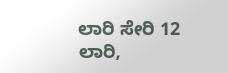ಲಾರಿ ಸೇರಿ 12 ಲಾರಿ,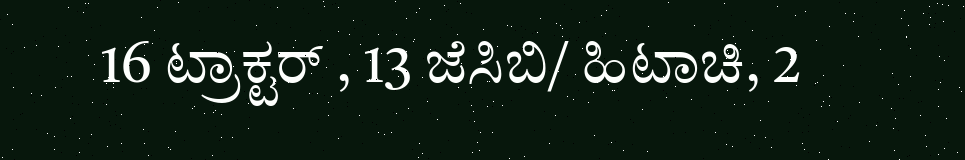16 ಟ್ರಾಕ್ಟರ್ , 13 ಜೆಸಿಬಿ/ ಹಿಟಾಚಿ, 2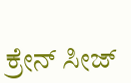ಕ್ರೇನ್ ಸೀಜ್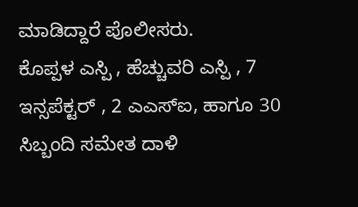ಮಾಡಿದ್ದಾರೆ ಪೊಲೀಸರು.
ಕೊಪ್ಪಳ ಎಸ್ಪಿ , ಹೆಚ್ಚುವರಿ ಎಸ್ಪಿ , 7 ಇನ್ಸಪೆಕ್ಟರ್ , 2 ಎಎಸ್ಐ, ಹಾಗೂ 30 ಸಿಬ್ಬಂದಿ ಸಮೇತ ದಾಳಿ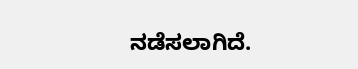ನಡೆಸಲಾಗಿದೆ.